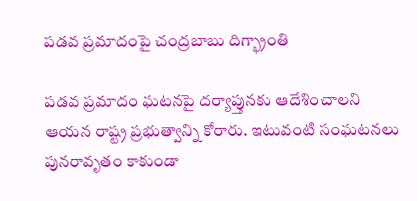పడవ ప్రమాదంపై చంద్రబాబు దిగ్భ్రాంతి

పడవ ప్రమాదం ఘటనపై దర్యాప్తునకు ఆదేశించాలని ఆయన రాష్ట్ర ప్రభుత్వాన్ని కోరారు. ఇటువంటి సంఘటనలు పునరావృతం కాకుండా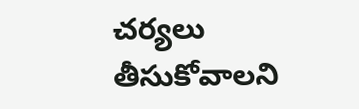చర్యలు తీసుకోవాలని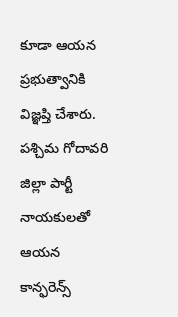కూడా ఆయన ప్రభుత్వానికి విజ్ఞప్తి చేశారు. పశ్చిమ గోదావరి జిల్లా పార్టీ నాయకులతో ఆయన కాన్ఫరెన్స్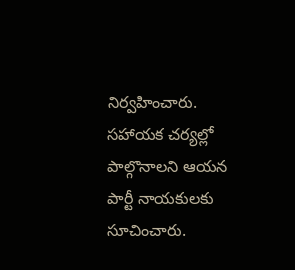నిర్వహించారు. సహాయక చర్యల్లో పాల్గొనాలని ఆయన పార్టీ నాయకులకు సూచించారు.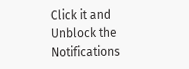Click it and Unblock the Notifications